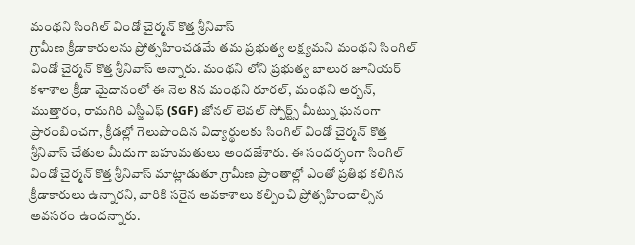మంథని సింగిల్ విండో చైర్మన్ కొత్త శ్రీనివాస్
గ్రామీణ క్రీడాకారులను ప్రోత్సహించడమే తమ ప్రభుత్వ లక్ష్యమని మంథని సింగిల్ విండో చైర్మన్ కొత్త శ్రీనివాస్ అన్నారు. మంథని లోని ప్రభుత్వ బాలుర జూనియర్ కళాశాల క్రీడా మైదానంలో ఈ నెల 8న మంథని రూరల్, మంథని అర్బన్, ముత్తారం, రామగిరి ఎస్జీఎఫ్ (SGF) జోనల్ లెవల్ స్పోర్ట్స్ మీట్ను ఘనంగా ప్రారంబించగా, క్రీడల్లో గెలుపొందిన విద్యార్థులకు సింగిల్ విండో చైర్మన్ కొత్త శ్రీనివాస్ చేతుల మీదుగా బహుమతులు అందజేశారు. ఈ సందర్భంగా సింగిల్ విండో చైర్మన్ కొత్త శ్రీనివాస్ మాట్లాడుతూ గ్రామీణ ప్రాంతాల్లో ఎంతో ప్రతిభ కలిగిన క్రీడాకారులు ఉన్నారని, వారికి సరైన అవకాశాలు కల్పించి ప్రోత్సహించాల్సిన అవసరం ఉందన్నారు.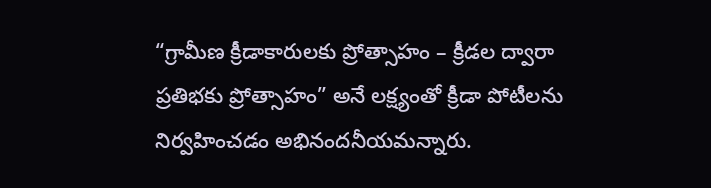“గ్రామీణ క్రీడాకారులకు ప్రోత్సాహం – క్రీడల ద్వారా ప్రతిభకు ప్రోత్సాహం” అనే లక్ష్యంతో క్రీడా పోటీలను నిర్వహించడం అభినందనీయమన్నారు.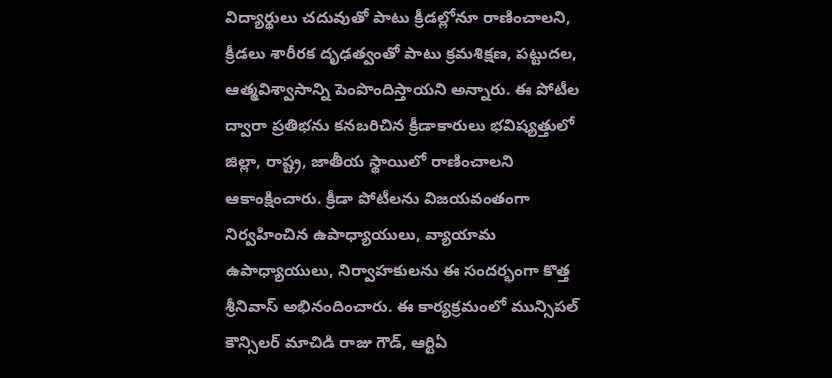విద్యార్థులు చదువుతో పాటు క్రీడల్లోనూ రాణించాలని, క్రీడలు శారీరక దృఢత్వంతో పాటు క్రమశిక్షణ, పట్టుదల, ఆత్మవిశ్వాసాన్ని పెంపొందిస్తాయని అన్నారు. ఈ పోటీల ద్వారా ప్రతిభను కనబరిచిన క్రీడాకారులు భవిష్యత్తులో జిల్లా, రాష్ట్ర, జాతీయ స్థాయిలో రాణించాలని ఆకాంక్షించారు. క్రీడా పోటీలను విజయవంతంగా నిర్వహించిన ఉపాధ్యాయులు, వ్యాయామ ఉపాధ్యాయులు, నిర్వాహకులను ఈ సందర్భంగా కొత్త శ్రీనివాస్ అభినందించారు. ఈ కార్యక్రమంలో మున్సిపల్ కౌన్సిలర్ మాచిడి రాజు గౌడ్, ఆర్టిఏ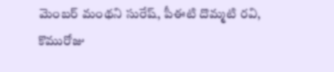మెంబర్ మంథని సురేష్, పీఈటి దొమ్మటి రవి, కొమురోజు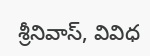శ్రీనివాస్, వివిధ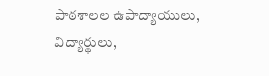పాఠశాలల ఉపాద్యాయులు, విద్యార్థులు,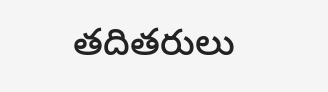తదితరులు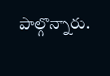పాల్గొన్నారు.